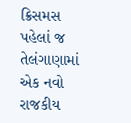ક્રિસમસ પહેલાં જ તેલંગાણામાં એક નવો રાજકીય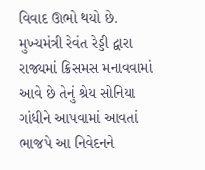વિવાદ ઊભો થયો છે. મુખ્યમંત્રી રેવંત રેડ્ડી દ્વારા રાજ્યમાં ક્રિસમસ મનાવવામાં આવે છે તેનું શ્રેય સોનિયા ગાંધીને આપવામાં આવતાં ભાજપે આ નિવેદનને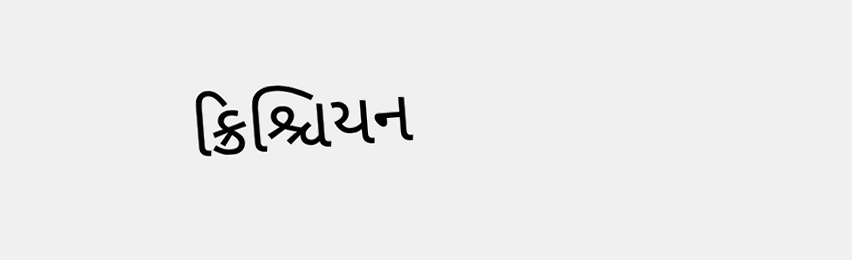ક્રિશ્ચિયન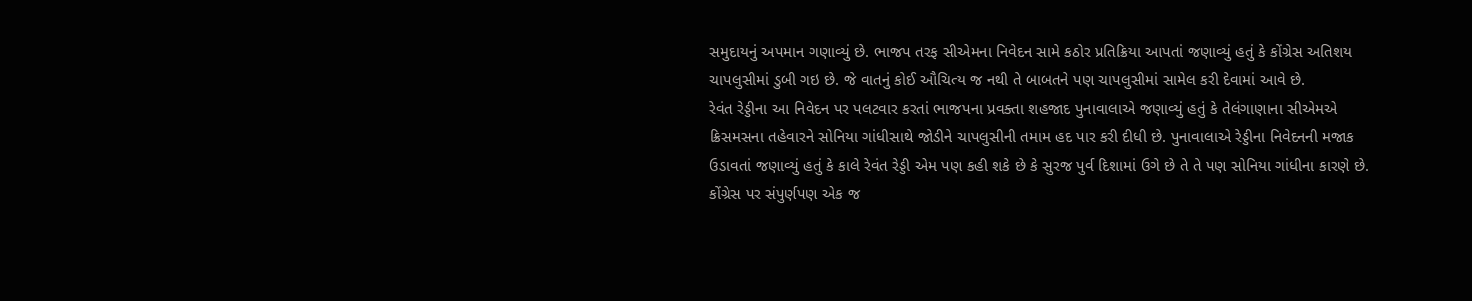સમુદાયનું અપમાન ગણાવ્યું છે. ભાજપ તરફ સીએમના નિવેદન સામે કઠોર પ્રતિક્રિયા આપતાં જણાવ્યું હતું કે કોંગ્રેસ અતિશય ચાપલુસીમાં ડુબી ગઇ છે. જે વાતનું કોઈ ઔચિત્ય જ નથી તે બાબતને પણ ચાપલુસીમાં સામેલ કરી દેવામાં આવે છે.
રેવંત રેડ્ડીના આ નિવેદન પર પલટવાર કરતાં ભાજપના પ્રવક્તા શહજાદ પુનાવાલાએ જણાવ્યું હતું કે તેલંગાણાના સીએમએ ક્રિસમસના તહેવારને સોનિયા ગાંધીસાથે જોડીને ચાપલુસીની તમામ હદ પાર કરી દીધી છે. પુનાવાલાએ રેડ્ડીના નિવેદનની મજાક ઉડાવતાં જણાવ્યું હતું કે કાલે રેવંત રેડ્ડી એમ પણ કહી શકે છે કે સુરજ પુર્વ દિશામાં ઉગે છે તે તે પણ સોનિયા ગાંધીના કારણે છે.
કોંગ્રેસ પર સંપુર્ણપણ એક જ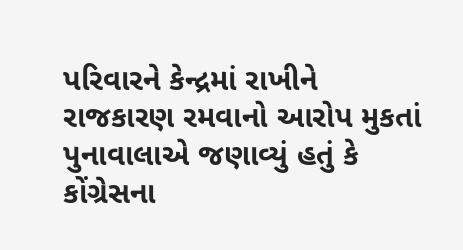પરિવારને કેન્દ્રમાં રાખીને રાજકારણ રમવાનો આરોપ મુકતાં પુનાવાલાએ જણાવ્યું હતું કે કોંગ્રેસના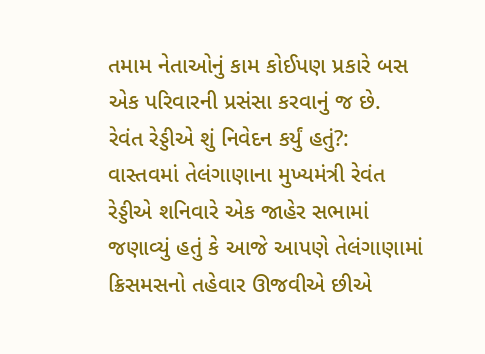તમામ નેતાઓનું કામ કોઈપણ પ્રકારે બસ એક પરિવારની પ્રસંસા કરવાનું જ છે.
રેવંત રેડ્ડીએ શું નિવેદન કર્યું હતું?:
વાસ્તવમાં તેલંગાણાના મુખ્યમંત્રી રેવંત રેડ્ડીએ શનિવારે એક જાહેર સભામાં જણાવ્યું હતું કે આજે આપણે તેલંગાણામાં ક્રિસમસનો તહેવાર ઊજવીએ છીએ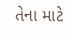તેના માટે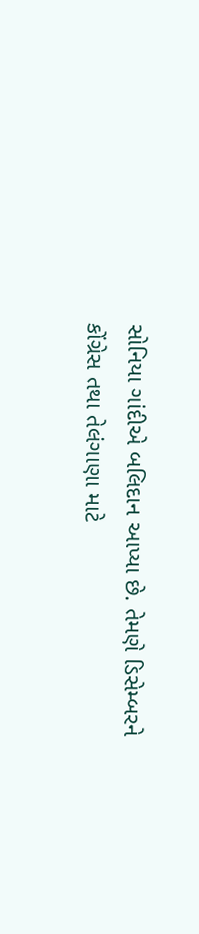સોનિયા ગાંદીએ બલિદાન આપ્યા છે. તેમણે ડિસેમ્બરને કોંગ્રેસ તથા તેલંગાણા માટે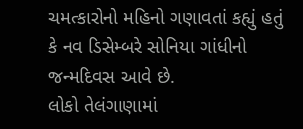ચમત્કારોનો મહિનો ગણાવતાં કહ્યું હતું કે નવ ડિસેમ્બરે સોનિયા ગાંધીનો જન્મદિવસ આવે છે.
લોકો તેલંગાણામાં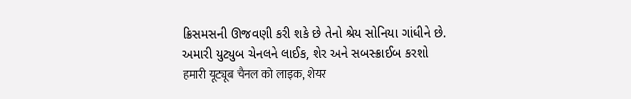ક્રિસમસની ઊજવણી કરી શકે છે તેનો શ્રેય સોનિયા ગાંધીને છે.
અમારી યુટ્યુબ ચેનલને લાઈક, શેર અને સબસ્ક્રાઈબ કરશો
हमारी यूट्यूब चैनल को लाइक, शेयर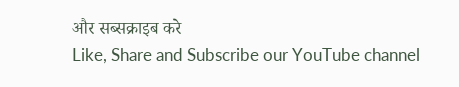और सब्सक्राइब करे
Like, Share and Subscribe our YouTube channel